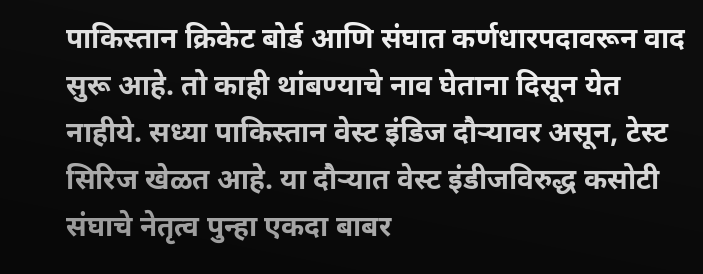पाकिस्तान क्रिकेट बोर्ड आणि संघात कर्णधारपदावरून वाद सुरू आहे. तो काही थांबण्याचे नाव घेताना दिसून येत नाहीये. सध्या पाकिस्तान वेस्ट इंडिज दौऱ्यावर असून, टेस्ट सिरिज खेळत आहे. या दौऱ्यात वेस्ट इंडीजविरुद्ध कसोटी संघाचे नेतृत्व पुन्हा एकदा बाबर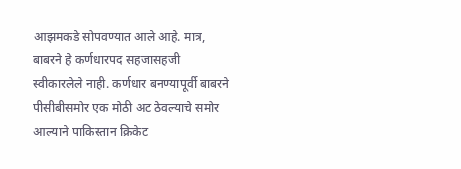आझमकडे सोपवण्यात आले आहे. मात्र, बाबरने हे कर्णधारपद सहजासहजी स्वीकारलेले नाही. कर्णधार बनण्यापूर्वी बाबरने पीसीबीसमोर एक मोठी अट ठेवल्याचे समोर आल्याने पाकिस्तान क्रिकेट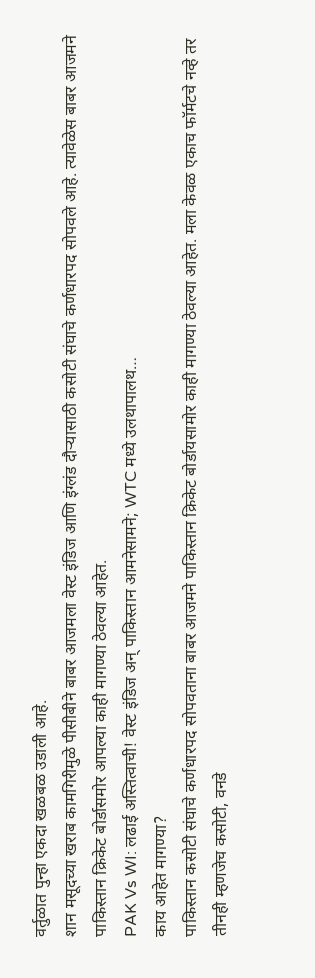वर्तुळात पुन्हा एकदा खळबळ उडाली आहे.
शान मसूदच्या खराब कामगिरीमुळे पीसीबीने बाबर आजमला वेस्ट इंडिज आणि इंग्लंड दौऱ्यासाठी कसोटी संघाचे कर्णधारपद सोपवले आहे. त्यावेळेस बाबर आजमने पाकिस्तान क्रिकेट बोर्डासमोर आपल्या काही मागण्या ठेवल्या आहेत.
PAK Vs WI: लढाई अस्तित्वाची! वेस्ट इंडिज अन् पाकिस्तान आमनेसामने; WTC मध्ये उलथापालथ…
काय आहेत मागण्या?
पाकिस्तान कसोटी संघाचे कर्णधारपद सोपवताना बाबर आजमने पाकिस्तान क्रिकेट बोर्डायसामोर काही मागण्या ठेवल्या आहेत. मला केवळ एकाच फॉर्मटचे नव्हे तर तीनही म्हणजेच कसोटी, वनडे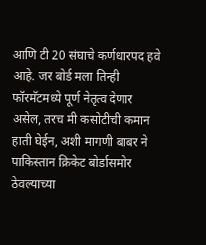आणि टी 20 संघाचे कर्णधारपद हवे आहे. जर बोर्ड मला तिन्ही फॉरमॅटमध्ये पूर्ण नेतृत्व देणार असेल, तरच मी कसोटीची कमान हाती घेईन, अशी मागणी बाबर ने पाकिस्तान क्रिकेट बोर्डासमोर ठेवल्याच्या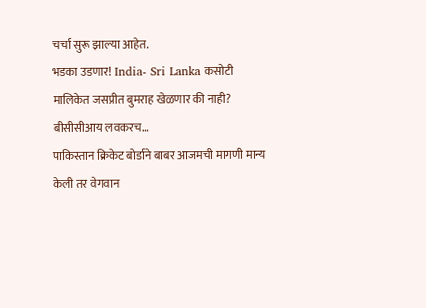चर्चा सुरू झाल्या आहेत.
भडका उडणार! India- Sri Lanka कसोटी मालिकेत जसप्रीत बुमराह खेळणार की नाही? बीसीसीआय लवकरच…
पाकिस्तान क्रिकेट बोर्डाने बाबर आजमची मागणी मान्य केली तर वेगवान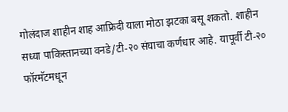गोलंदाज शाहीन शाह आफ्रिदी याला मोठा झटका बसू शकतो. शाहीन सध्या पाकिस्तानच्या वनडे/टी-२० संघाचा कर्णधार आहे. यापूर्वी टी-२० फॉरमॅटमधून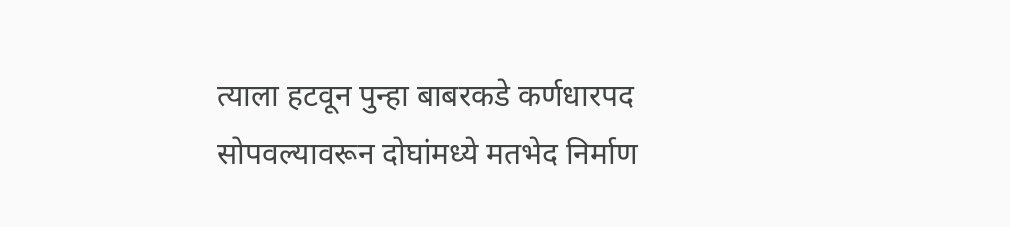त्याला हटवून पुन्हा बाबरकडे कर्णधारपद सोपवल्यावरून दोघांमध्ये मतभेद निर्माण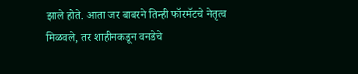झाले होते. आता जर बाबरने तिन्ही फॉरमॅटचे नेतृत्व मिळवले, तर शाहीनकडून वनडेचे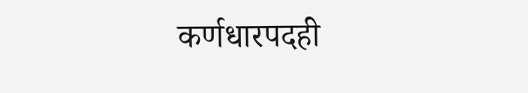कर्णधारपदही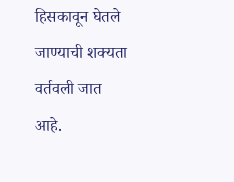हिसकावून घेतले जाण्याची शक्यता वर्तवली जात आहे.